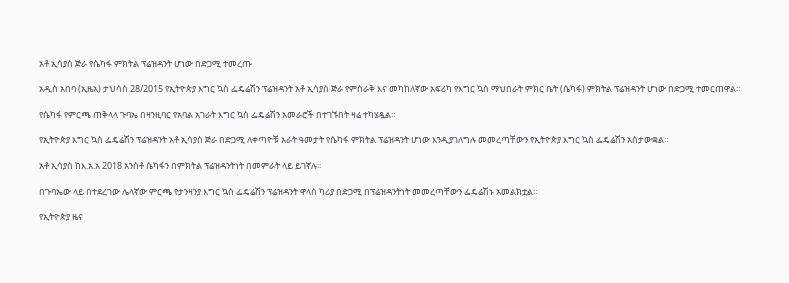አቶ ኢሳያስ ጅራ የሴካፋ ምክትል ፕሬዝዳንት ሆነው በድጋሚ ተመረጡ

አዲስ አበባ (ኢዜአ) ታህሳስ 28/2015 የኢትዮጵያ እግር ኳስ ፌዴሬሽን ፕሬዝዳንት አቶ ኢሳያስ ጅራ የምስራቅ እና መካከለኛው አፍሪካ የእግር ኳስ ማህበራት ምክር ቤት (ሴካፋ) ምክትል ፕሬዝዳንት ሆነው በድጋሚ ተመርጠዋል።

የሴካፋ የምርጫ ጠቅላላ ጉባኤ በዛንዚባር የአባል አገራት እግር ኳስ ፌዴሬሽን አመራሮች በተገኙበት ዛሬ ተካሄዷል።

የኢትዮጵያ እግር ኳስ ፌዴሬሽን ፕሬዝዳንት አቶ ኢሳያስ ጅራ በድጋሚ ለቀጣዮቹ አራት ዓመታት የሴካፋ ምክትል ፕሬዝዳንት ሆነው እንዲያገለግሉ መመረጣቸውን የኢትዮጵያ እግር ኳስ ፌዴሬሽን አስታውቋል።

አቶ ኢሳያስ ከእ.አ.አ 2018 አንስቶ ሴካፋን በምክትል ፕሬዝዳንትነት በመምራት ላይ ይገኛሉ።

በጉባኤው ላይ በተደረገው ሌላኛው ምርጫ የታንዛንያ እግር ኳስ ፌዴሬሽን ፕሬዝዳንት ዋላስ ካሪያ በድጋሚ በፕሬዝዳንትነት መመረጣቸውን ፌዴሬሽኑ አመልክቷል።

የኢትዮጵያ ዜና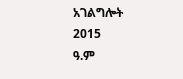አገልግሎት
2015
ዓ.ም